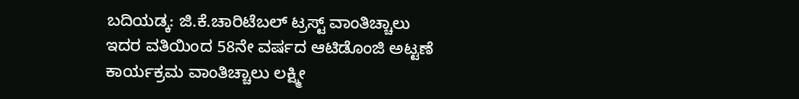ಬದಿಯಡ್ಕ: ಜಿ.ಕೆ.ಚಾರಿಟೆಬಲ್ ಟ್ರಸ್ಟ್ ವಾಂತಿಚ್ಚಾಲು ಇದರ ವತಿಯಿಂದ 58ನೇ ವರ್ಷದ ಆಟಿಡೊಂಜಿ ಅಟ್ಟಣೆ ಕಾರ್ಯಕ್ರಮ ವಾಂತಿಚ್ಚಾಲು ಲಕ್ಷ್ಮೀ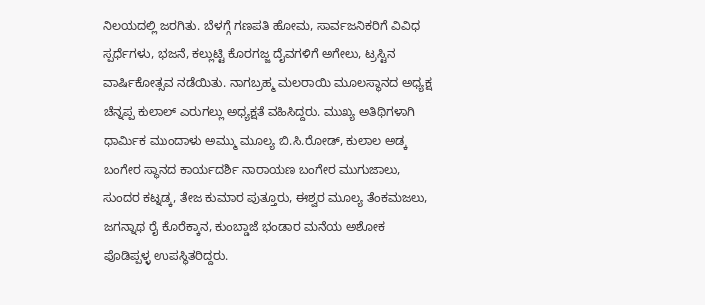ನಿಲಯದಲ್ಲಿ ಜರಗಿತು. ಬೆಳಗ್ಗೆ ಗಣಪತಿ ಹೋಮ, ಸಾರ್ವಜನಿಕರಿಗೆ ವಿವಿಧ ಸ್ಪರ್ಧೆಗಳು, ಭಜನೆ, ಕಲ್ಲುಟ್ಟಿ ಕೊರಗಜ್ಜ ದೈವಗಳಿಗೆ ಅಗೇಲು, ಟ್ರಸ್ಟಿನ ವಾರ್ಷಿಕೋತ್ಸವ ನಡೆಯಿತು. ನಾಗಬ್ರಹ್ಮ ಮಲರಾಯಿ ಮೂಲಸ್ಥಾನದ ಅಧ್ಯಕ್ಷ ಚೆನ್ನಪ್ಪ ಕುಲಾಲ್ ಎರುಗಲ್ಲು ಅಧ್ಯಕ್ಷತೆ ವಹಿಸಿದ್ದರು. ಮುಖ್ಯ ಅತಿಥಿಗಳಾಗಿ ಧಾರ್ಮಿಕ ಮುಂದಾಳು ಅಮ್ಮು ಮೂಲ್ಯ ಬಿ.ಸಿ.ರೋಡ್, ಕುಲಾಲ ಅಡ್ಕ ಬಂಗೇರ ಸ್ಥಾನದ ಕಾರ್ಯದರ್ಶಿ ನಾರಾಯಣ ಬಂಗೇರ ಮುಗುಜಾಲು, ಸುಂದರ ಕಟ್ನಡ್ಕ, ತೇಜ ಕುಮಾರ ಪುತ್ತೂರು, ಈಶ್ವರ ಮೂಲ್ಯ ತೆಂಕಮಜಲು, ಜಗನ್ನಾಥ ರೈ ಕೊರೆಕ್ಕಾನ, ಕುಂಬ್ಡಾಜೆ ಭಂಡಾರ ಮನೆಯ ಅಶೋಕ ಪೊಡಿಪ್ಪಳ್ಳ ಉಪಸ್ಥಿತರಿದ್ದರು.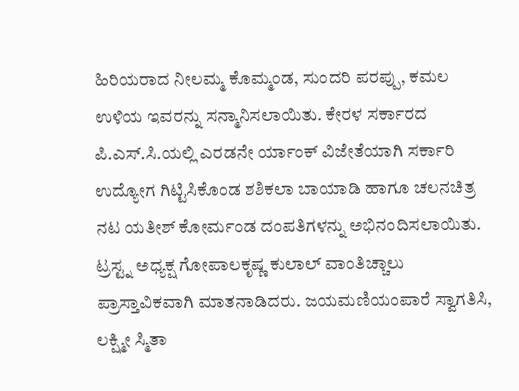ಹಿರಿಯರಾದ ನೀಲಮ್ಮ ಕೊಮ್ಮಂಡ, ಸುಂದರಿ ಪರಪ್ಪು, ಕಮಲ ಉಳಿಯ ಇವರನ್ನು ಸನ್ಮಾನಿಸಲಾಯಿತು. ಕೇರಳ ಸರ್ಕಾರದ ಪಿ.ಎಸ್.ಸಿ.ಯಲ್ಲಿ ಎರಡನೇ ರ್ಯಾಂಕ್ ವಿಜೇತೆಯಾಗಿ ಸರ್ಕಾರಿ ಉದ್ಯೋಗ ಗಿಟ್ಟಿಸಿಕೊಂಡ ಶಶಿಕಲಾ ಬಾಯಾಡಿ ಹಾಗೂ ಚಲನಚಿತ್ರ ನಟ ಯತೀಶ್ ಕೋರ್ಮಂಡ ದಂಪತಿಗಳನ್ನು ಅಭಿನಂದಿಸಲಾಯಿತು. ಟ್ರಸ್ಟ್ನ ಅಧ್ಯಕ್ಷ ಗೋಪಾಲಕೃಷ್ಣ ಕುಲಾಲ್ ವಾಂತಿಚ್ಚಾಲು ಪ್ರಾಸ್ತಾವಿಕವಾಗಿ ಮಾತನಾಡಿದರು. ಜಯಮಣಿಯಂಪಾರೆ ಸ್ವಾಗತಿಸಿ, ಲಕ್ಷ್ಮೀ ಸ್ಮಿತಾ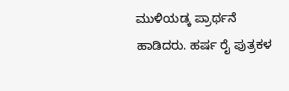ಮುಳಿಯಡ್ಕ ಪ್ರಾರ್ಥನೆ ಹಾಡಿದರು. ಹರ್ಷ ರೈ ಪುತ್ರಕಳ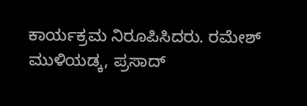ಕಾರ್ಯಕ್ರಮ ನಿರೂಪಿಸಿದರು. ರಮೇಶ್ ಮುಳಿಯಡ್ಕ, ಪ್ರಸಾದ್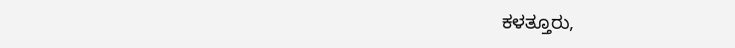ಕಳತ್ತೂರು,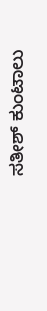ಸತೀಶ್ ಕುಂಟಾಲು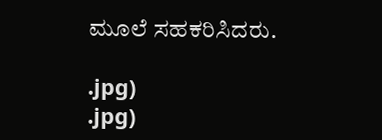ಮೂಲೆ ಸಹಕರಿಸಿದರು.

.jpg)
.jpg)